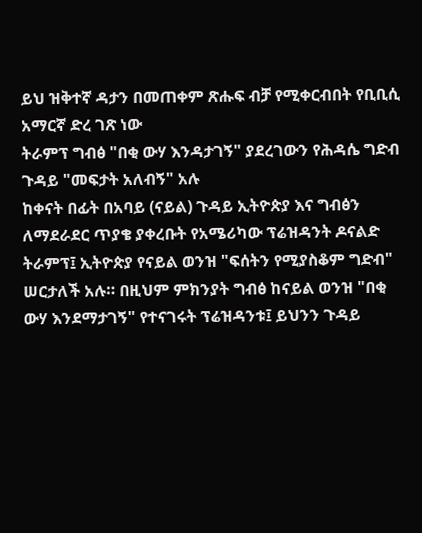ይህ ዝቅተኛ ዳታን በመጠቀም ጽሑፍ ብቻ የሚቀርብበት የቢቢሲ አማርኛ ድረ ገጽ ነው
ትራምፕ ግብፅ "በቂ ውሃ እንዳታገኝ" ያደረገውን የሕዳሴ ግድብ ጉዳይ "መፍታት አለብኝ" አሉ
ከቀናት በፊት በአባይ (ናይል) ጉዳይ ኢትዮጵያ እና ግብፅን ለማደራደር ጥያቄ ያቀረቡት የአሜሪካው ፕሬዝዳንት ዶናልድ ትራምፕ፤ ኢትዮጵያ የናይል ወንዝ "ፍሰትን የሚያስቆም ግድብ" ሠርታለች አሉ። በዚህም ምክንያት ግብፅ ከናይል ወንዝ "በቂ ውሃ እንደማታገኝ" የተናገሩት ፕሬዝዳንቱ፤ ይህንን ጉዳይ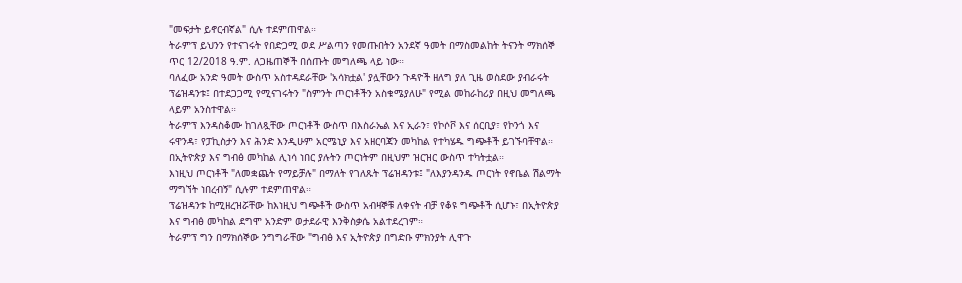"መፍታት ይኖርብኛል" ሲሉ ተደምጠዋል።
ትራምፕ ይህንን የተናገሩት የበድጋሚ ወደ ሥልጣን የመጡበትን አንደኛ ዓመት በማስመልከት ትናንት ማክሰኞ ጥር 12/2018 ዓ.ም. ለጋዜጠኞች በሰጡት መግለጫ ላይ ነው።
ባለፈው አንድ ዓመት ውስጥ አስተዳደራቸው 'አሳክቷል' ያሏቸውን ጉዳዮች ዘለግ ያለ ጊዜ ወስደው ያብራሩት ፕሬዝዳንቱ፤ በተደጋጋሚ የሚናገሩትን "ስምንት ጦርነቶችን አስቁሜያለሁ" የሚል መከራከሪያ በዚህ መግለጫ ላይም አንስተዋል።
ትራምፕ እንዳስቆሙ ከገለጿቸው ጦርነቶች ውስጥ በእስራኤል እና ኢራን፣ የኮሶቮ እና ሰርቢያ፣ የኮንጎ እና ሩዋንዳ፣ የፓኪስታን እና ሕንድ እንዲሁም አርሜኒያ እና አዘርባጃን መካከል የተካሄዱ ግጭቶች ይገኙባቸዋል። በኢትዮጵያ እና ግብፅ መካከል ሊነሳ ነበር ያሉትን ጦርነትም በዚህም ዝርዝር ውስጥ ተካትቷል።
እነዚህ ጦርነቶች "ለመቋጨት የማይቻሉ" በማለት የገለጹት ፕሬዝዳንቱ፤ "ለእያንዳንዱ ጦርነት የኖቤል ሽልማት ማግኘት ነበረብኝ" ሲሉም ተደምጠዋል።
ፕሬዝዳንቱ ከሚዘረዝሯቸው ከእነዚህ ግጭቶች ውስጥ አብዛኞቹ ለቀናት ብቻ የቆዩ ግጭቶች ሲሆኑ፣ በኢትዮጵያ እና ግብፅ መካከል ደግሞ አንድም ወታደራዊ እንቅስቃሴ አልተደረገም።
ትራምፕ ግን በማክሰኞው ንግግራቸው "ግብፅ እና ኢትዮጵያ በግድቡ ምክንያት ሊዋጉ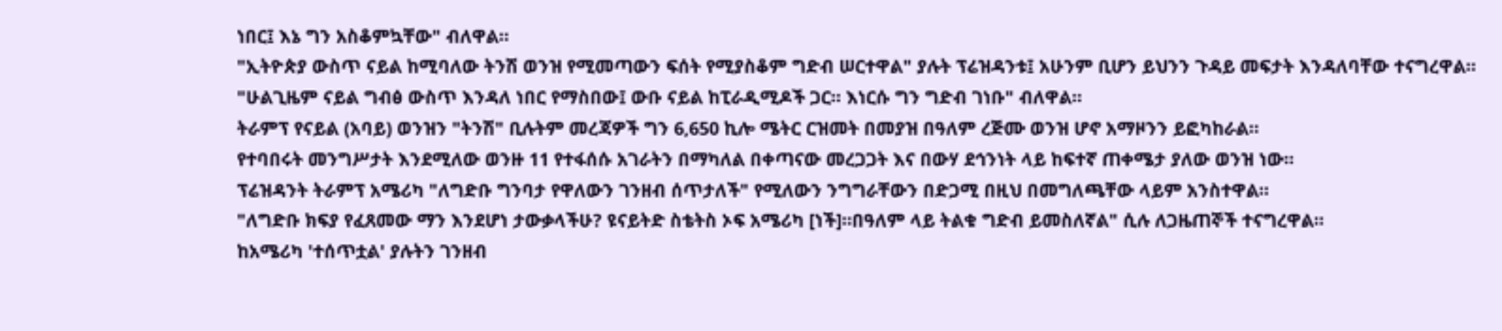ነበር፤ እኔ ግን አስቆምኳቸው" ብለዋል።
"ኢትዮጵያ ውስጥ ናይል ከሚባለው ትንሽ ወንዝ የሚመጣውን ፍሰት የሚያስቆም ግድብ ሠርተዋል" ያሉት ፕሬዝዳንቱ፤ አሁንም ቢሆን ይህንን ጉዳይ መፍታት እንዳለባቸው ተናግረዋል።
"ሁልጊዜም ናይል ግብፅ ውስጥ እንዳለ ነበር የማስበው፤ ውቡ ናይል ከፒራዲሚዶች ጋር። እነርሱ ግን ግድብ ገነቡ" ብለዋል።
ትራምፕ የናይል (አባይ) ወንዝን "ትንሽ" ቢሉትም መረጃዎች ግን 6,650 ኪሎ ሜትር ርዝመት በመያዝ በዓለም ረጅሙ ወንዝ ሆኖ አማዞንን ይፎካከራል።
የተባበሩት መንግሥታት እንደሚለው ወንዙ 11 የተፋሰሱ አገራትን በማካለል በቀጣናው መረጋጋት እና በውሃ ደኅንነት ላይ ከፍተኛ ጠቀሜታ ያለው ወንዝ ነው።
ፕሬዝዳንት ትራምፕ አሜሪካ "ለግድቡ ግንባታ የዋለውን ገንዘብ ሰጥታለች" የሚለውን ንግግራቸውን በድጋሚ በዚህ በመግለጫቸው ላይም አንስተዋል።
"ለግድቡ ክፍያ የፈጸመው ማን እንደሆነ ታውቃላችሁ? ዩናይትድ ስቴትስ ኦፍ አሜሪካ [ነች]።በዓለም ላይ ትልቁ ግድብ ይመስለኛል" ሲሉ ለጋዜጠኞች ተናግረዋል።
ከአሜሪካ 'ተሰጥቷል' ያሉትን ገንዘብ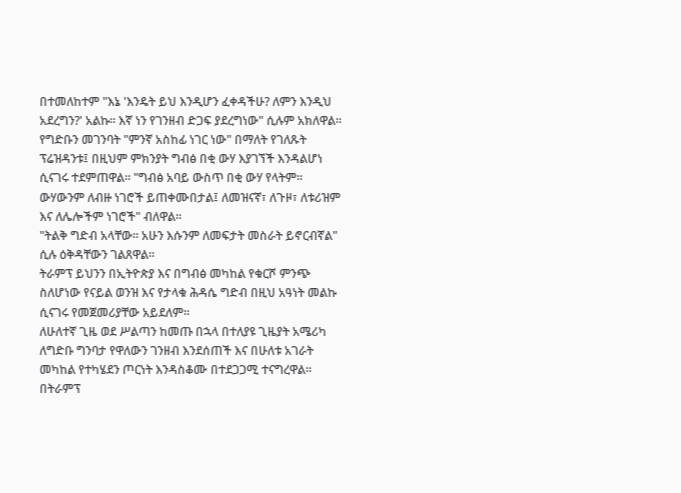በተመለከተም "እኔ 'እንዴት ይህ እንዲሆን ፈቀዳችሁ? ለምን እንዲህ አደረግን?' አልኩ። እኛ ነን የገንዘብ ድጋፍ ያደረግነው" ሲሉም አክለዋል።
የግድቡን መገንባት "ምንኛ አስከፊ ነገር ነው" በማለት የገለጹት ፕሬዝዳንቱ፤ በዚህም ምክንያት ግብፅ በቂ ውሃ እያገኘች እንዳልሆነ ሲናገሩ ተደምጠዋል። "ግብፅ አባይ ውስጥ በቂ ውሃ የላትም። ውሃውንም ለብዙ ነገሮች ይጠቀሙበታል፤ ለመዝናኛ፣ ለጉዞ፣ ለቱሪዝም እና ለሌሎችም ነገሮች" ብለዋል።
"ትልቅ ግድብ አላቸው። አሁን እሱንም ለመፍታት መስራት ይኖርብኛል" ሲሉ ዕቅዳቸውን ገልጸዋል።
ትራምፕ ይህንን በኢትዮጵያ እና በግብፅ መካከል የቁርሾ ምንጭ ስለሆነው የናይል ወንዝ እና የታላቁ ሕዳሴ ግድብ በዚህ አዓነት መልኩ ሲናገሩ የመጀመሪያቸው አይደለም።
ለሁለተኛ ጊዜ ወደ ሥልጣን ከመጡ በኋላ በተለያዩ ጊዜያት አሜሪካ ለግድቡ ግንባታ የዋለውን ገንዘብ እንደሰጠች እና በሁለቱ አገራት መካከል የተካሄደን ጦርነት እንዳስቆሙ በተደጋጋሚ ተናግረዋል።
በትራምፕ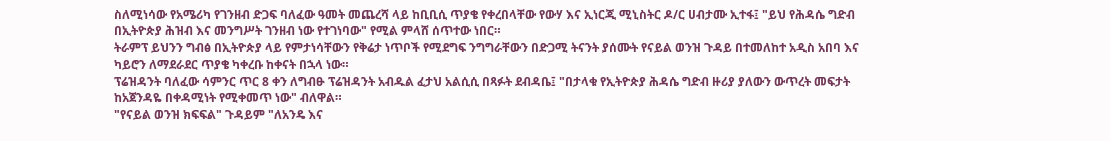ስለሚነሳው የአሜሪካ የገንዘብ ድጋፍ ባለፈው ዓመት መጨረሻ ላይ ከቢቢሲ ጥያቄ የቀረበላቸው የውሃ እና ኢነርጂ ሚኒስትር ዶ/ር ሀብታሙ ኢተፋ፤ "ይህ የሕዳሴ ግድብ በኢትዮጵያ ሕዝብ እና መንግሥት ገንዘብ ነው የተገነባው" የሚል ምላሸ ሰጥተው ነበር።
ትራምፕ ይህንን ግብፅ በኢትዮጵያ ላይ የምታነሳቸውን የቅሬታ ነጥቦች የሚደግፍ ንግግራቸውን በድጋሚ ትናንት ያሰሙት የናይል ወንዝ ጉዳይ በተመለከተ አዲስ አበባ እና ካይሮን ለማደራደር ጥያቄ ካቀረቡ ከቀናት በኋላ ነው።
ፕሬዝዳንት ባለፈው ሳምንር ጥር 8 ቀን ለግብፁ ፕሬዝዳንት አብዱል ፈታህ አልሲሲ በጻፉት ደብዳቤ፤ "በታላቁ የኢትዮጵያ ሕዳሴ ግድብ ዙሪያ ያለውን ውጥረት መፍታት ከአጀንዳዬ በቀዳሚነት የሚቀመጥ ነው" ብለዋል።
"የናይል ወንዝ ክፍፍል" ጉዳይም "ለአንዴ እና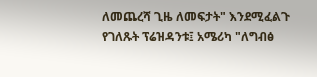ለመጨረሻ ጊዜ ለመፍታት" እንደሚፈልጉ የገለጹት ፕሬዝዳንቱ፤ አሜሪካ "ለግብፅ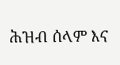ሕዝብ ሰላም እና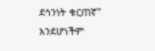ደኅንነት ቁርጠኛ" እንደሆነችም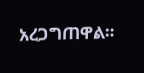አረጋግጠዋል።